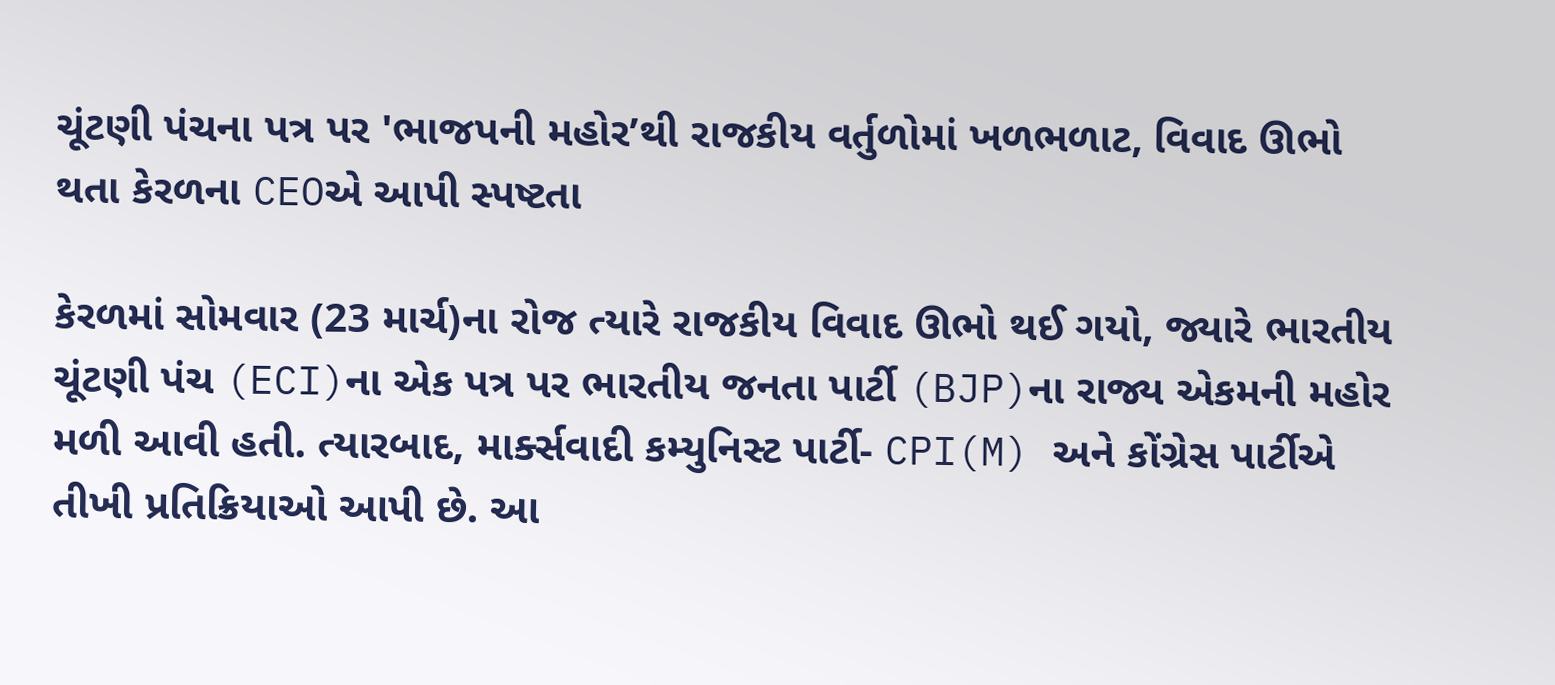ચૂંટણી પંચના પત્ર પર 'ભાજપની મહોર’થી રાજકીય વર્તુળોમાં ખળભળાટ, વિવાદ ઊભો થતા કેરળના CEOએ આપી સ્પષ્ટતા

કેરળમાં સોમવાર (23 માર્ચ)ના રોજ ત્યારે રાજકીય વિવાદ ઊભો થઈ ગયો, જ્યારે ભારતીય ચૂંટણી પંચ (ECI)ના એક પત્ર પર ભારતીય જનતા પાર્ટી (BJP)ના રાજ્ય એકમની મહોર મળી આવી હતી. ત્યારબાદ, માર્ક્સવાદી કમ્યુનિસ્ટ પાર્ટી- CPI(M) અને કોંગ્રેસ પાર્ટીએ તીખી પ્રતિક્રિયાઓ આપી છે. આ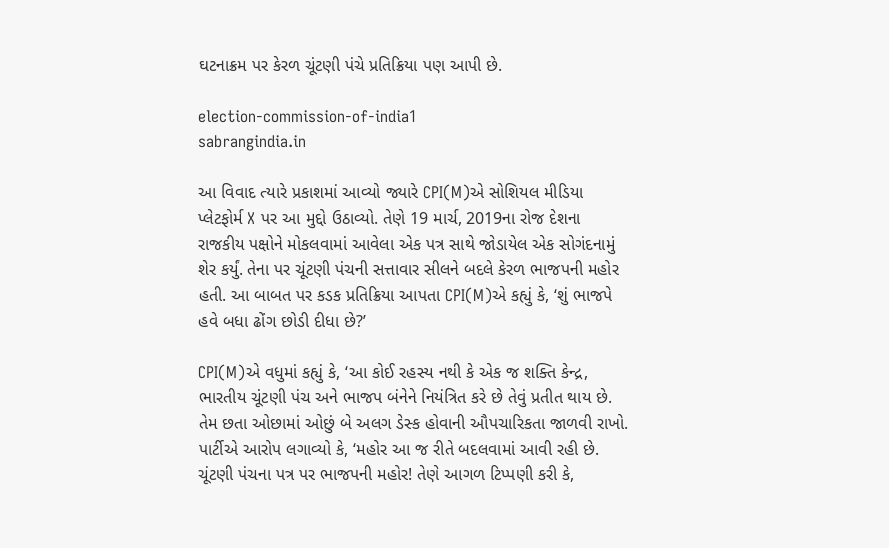ઘટનાક્રમ પર કેરળ ચૂંટણી પંચે પ્રતિક્રિયા પણ આપી છે.

election-commission-of-india1
sabrangindia.in

આ વિવાદ ત્યારે પ્રકાશમાં આવ્યો જ્યારે CPI(M)એ સોશિયલ મીડિયા પ્લેટફોર્મ X પર આ મુદ્દો ઉઠાવ્યો. તેણે 19 માર્ચ, 2019ના રોજ દેશના રાજકીય પક્ષોને મોકલવામાં આવેલા એક પત્ર સાથે જોડાયેલ એક સોગંદનામું શેર કર્યું. તેના પર ચૂંટણી પંચની સત્તાવાર સીલને બદલે કેરળ ભાજપની મહોર હતી. આ બાબત પર કડક પ્રતિક્રિયા આપતા CPI(M)એ કહ્યું કે, ‘શું ભાજપે હવે બધા ઢોંગ છોડી દીધા છે?’

CPI(M)એ વધુમાં કહ્યું કે, ‘આ કોઈ રહસ્ય નથી કે એક જ શક્તિ કેન્દ્ર, ભારતીય ચૂંટણી પંચ અને ભાજપ બંનેને નિયંત્રિત કરે છે તેવું પ્રતીત થાય છે. તેમ છતા ઓછામાં ઓછું બે અલગ ડેસ્ક હોવાની ઔપચારિકતા જાળવી રાખો. પાર્ટીએ આરોપ લગાવ્યો કે, ‘મહોર આ જ રીતે બદલવામાં આવી રહી છે. ચૂંટણી પંચના પત્ર પર ભાજપની મહોર! તેણે આગળ ટિપ્પણી કરી કે,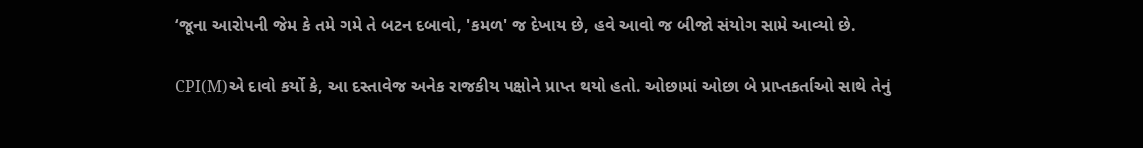‘જૂના આરોપની જેમ કે તમે ગમે તે બટન દબાવો, 'કમળ' જ દેખાય છે, હવે આવો જ બીજો સંયોગ સામે આવ્યો છે.

CPI(M)એ દાવો કર્યો કે, આ દસ્તાવેજ અનેક રાજકીય પક્ષોને પ્રાપ્ત થયો હતો. ઓછામાં ઓછા બે પ્રાપ્તકર્તાઓ સાથે તેનું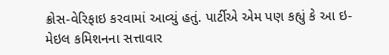ક્રોસ-વેરિફાઇ કરવામાં આવ્યું હતું. પાર્ટીએ એમ પણ કહ્યું કે આ ઇ-મેઇલ કમિશનના સત્તાવાર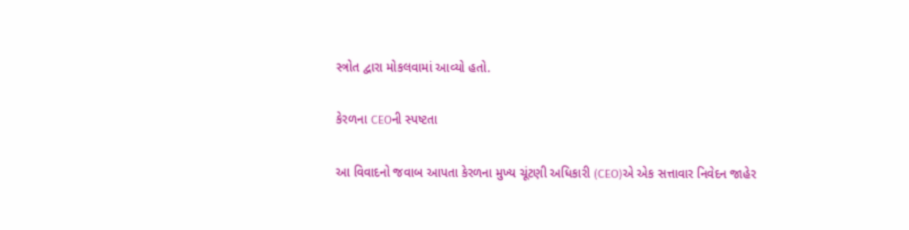સ્ત્રોત દ્વારા મોકલવામાં આવ્યો હતો.

કેરળના CEOની સ્પષ્ટતા

આ વિવાદનો જવાબ આપતા કેરળના મુખ્ય ચૂંટણી અધિકારી (CEO)એ એક સત્તાવાર નિવેદન જાહેર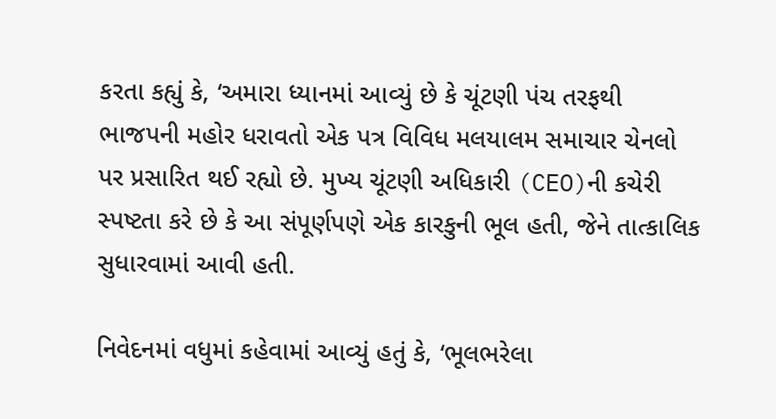કરતા કહ્યું કે, ‘અમારા ધ્યાનમાં આવ્યું છે કે ચૂંટણી પંચ તરફથી ભાજપની મહોર ધરાવતો એક પત્ર વિવિધ મલયાલમ સમાચાર ચેનલો પર પ્રસારિત થઈ રહ્યો છે. મુખ્ય ચૂંટણી અધિકારી (CEO)ની કચેરી સ્પષ્ટતા કરે છે કે આ સંપૂર્ણપણે એક કારકુની ભૂલ હતી, જેને તાત્કાલિક સુધારવામાં આવી હતી.

નિવેદનમાં વધુમાં કહેવામાં આવ્યું હતું કે, ‘ભૂલભરેલા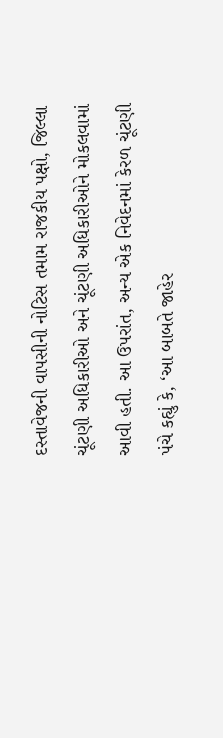દસ્તાવેજની વાપસીની નોટિસ તમામ રાજકીય પક્ષો, જિલ્લા ચૂંટણી અધિકારીઓ અને ચૂંટણી અધિકારીઓને મોકલવામાં આવી હતી. આ ઉપરાંત, અન્ય એક નિવેદનમાં કેરળ ચૂંટણી પંચે કહ્યું કે, ‘આ બાબતે જાહેર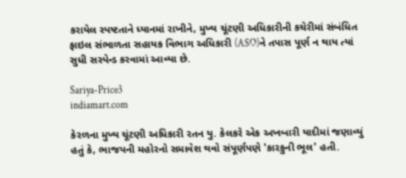કરાયેલ સ્પષ્ટતાને ધ્યાનમાં રાખીને, મુખ્ય ચૂંટણી અધિકારીની કચેરીમાં સંબંધિત ફાઇલ સંભાળતા સહાયક વિભાગ અધિકારી (ASO)ને તપાસ પૂર્ણ ન થાય ત્યાં સુધી સસ્પેન્ડ કરવામાં આવ્યા છે.

Sariya-Price3
indiamart.com

કેરળના મુખ્ય ચૂંટણી અધિકારી રતન યુ. કેલકરે એક અખબારી યાદીમાં જણાવ્યું હતું કે, ભાજપની મહોરનો સમાવેશ થવો સંપૂર્ણપણે 'કારકુની ભૂલ' હતી.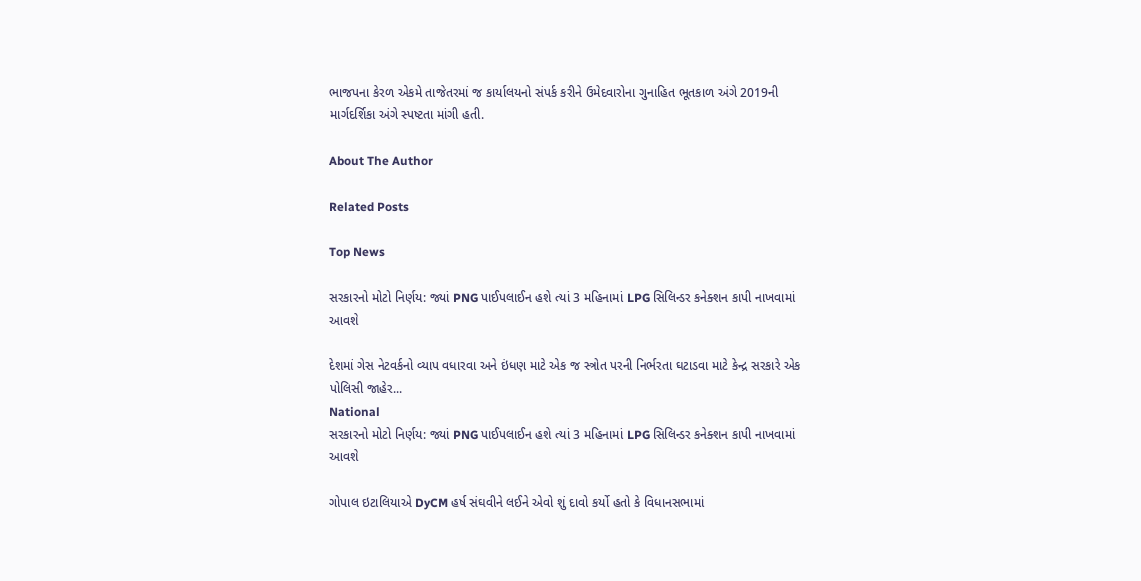ભાજપના કેરળ એકમે તાજેતરમાં જ કાર્યાલયનો સંપર્ક કરીને ઉમેદવારોના ગુનાહિત ભૂતકાળ અંગે 2019ની માર્ગદર્શિકા અંગે સ્પષ્ટતા માંગી હતી.

About The Author

Related Posts

Top News

સરકારનો મોટો નિર્ણય: જ્યાં PNG પાઈપલાઈન હશે ત્યાં 3 મહિનામાં LPG સિલિન્ડર કનેક્શન કાપી નાખવામાં આવશે

દેશમાં ગેસ નેટવર્કનો વ્યાપ વધારવા અને ઇંધણ માટે એક જ સ્ત્રોત પરની નિર્ભરતા ઘટાડવા માટે કેન્દ્ર સરકારે એક પોલિસી જાહેર...
National
સરકારનો મોટો નિર્ણય: જ્યાં PNG પાઈપલાઈન હશે ત્યાં 3 મહિનામાં LPG સિલિન્ડર કનેક્શન કાપી નાખવામાં આવશે

ગોપાલ ઇટાલિયાએ DyCM હર્ષ સંઘવીને લઈને એવો શું દાવો કર્યો હતો કે વિધાનસભામાં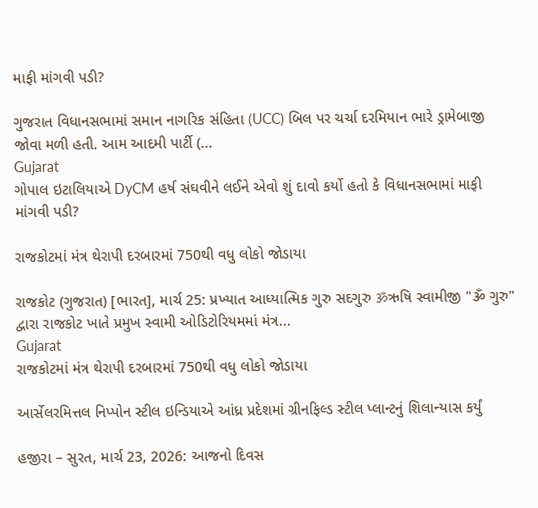માફી માંગવી પડી?

ગુજરાત વિધાનસભામાં સમાન નાગરિક સંહિતા (UCC) બિલ પર ચર્ચા દરમિયાન ભારે ડ્રામેબાજી જોવા મળી હતી. આમ આદમી પાર્ટી (...
Gujarat
ગોપાલ ઇટાલિયાએ DyCM હર્ષ સંઘવીને લઈને એવો શું દાવો કર્યો હતો કે વિધાનસભામાં માફી માંગવી પડી?

રાજકોટમાં મંત્ર થેરાપી દરબારમાં 750થી વધુ લોકો જોડાયા

રાજકોટ (ગુજરાત) [ભારત], માર્ચ 25: પ્રખ્યાત આધ્યાત્મિક ગુરુ સદગુરુ ॐઋષિ સ્વામીજી "ૐ ગુરુ" દ્વારા રાજકોટ ખાતે પ્રમુખ સ્વામી ઓડિટોરિયમમાં મંત્ર...
Gujarat
રાજકોટમાં મંત્ર થેરાપી દરબારમાં 750થી વધુ લોકો જોડાયા

આર્સેલરમિત્તલ નિપ્પોન સ્ટીલ ઇન્ડિયાએ આંધ્ર પ્રદેશમાં ગ્રીનફિલ્ડ સ્ટીલ પ્લાન્ટનું શિલાન્યાસ કર્યું

હજીરા – સુરત, માર્ચ 23, 2026: આજનો દિવસ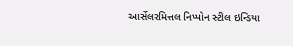આર્સેલરમિત્તલ નિપ્પોન સ્ટીલ ઇન્ડિયા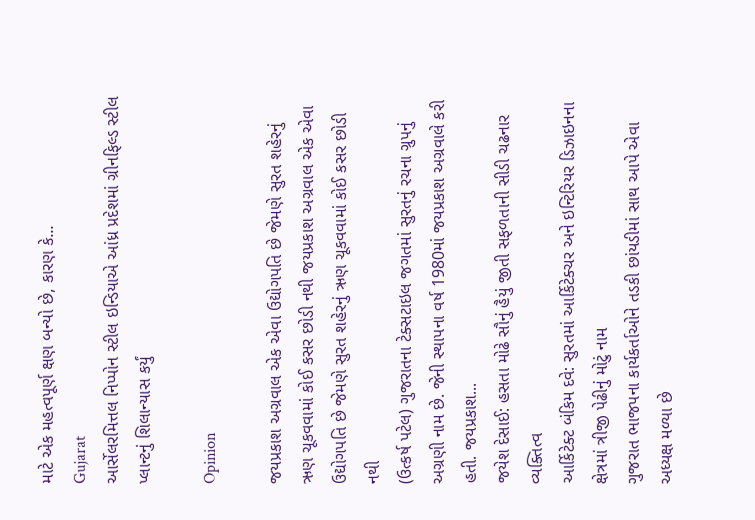માટે એક મહત્વપૂર્ણ ક્ષણ બન્યો છે, કારણ કે...
Gujarat
આર્સેલરમિત્તલ નિપ્પોન સ્ટીલ ઇન્ડિયાએ આંધ્ર પ્રદેશમાં ગ્રીનફિલ્ડ સ્ટીલ પ્લાન્ટનું શિલાન્યાસ કર્યું

Opinion

જયપ્રકાશ અગ્રવાલ એક એવા ઉદ્યોગપતિ છે જેમણે સુરત શહેરનું ઋણ ચૂકવવામાં કોઈ કસર છોડી નથી જયપ્રકાશ અગ્રવાલ એક એવા ઉદ્યોગપતિ છે જેમણે સુરત શહેરનું ઋણ ચૂકવવામાં કોઈ કસર છોડી નથી
(ઉત્કર્ષ પટેલ) ગુજરાતના ટેક્સટાઇલ જગતમાં સુરતનું રચના ગ્રુપનું અગ્રણી નામ છે. જેની સ્થાપના વર્ષ 1980માં જયપ્રકાશ અગ્રવાલે કરી હતી. જયપ્રકાશ...
જયેશ દેસાઈ: હસતા મોઢે સૌનું હૈયું જીતી સફળતાની સીડી ચઢનાર વ્યક્તિત્વ
આર્કિટેક્ટ બંકિમ દવે: સુરતમાં આર્કિટેક્ચર અને ઇન્ટિરિયર ડિઝાઇનના ક્ષેત્રમાં ત્રીજી પેઢીનું મોટું નામ
ગુજરાત ભાજપના કાર્યકર્તાઓને તડકી છાંયડીમાં સાથ આપે એવા અધ્યક્ષ મળ્યા છે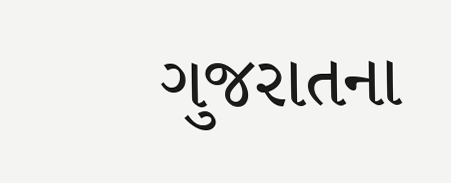ગુજરાતના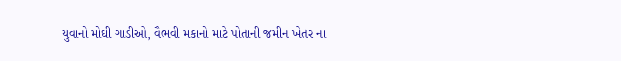યુવાનો મોઘી ગાડીઓ, વૈભવી મકાનો માટે પોતાની જમીન ખેતર ના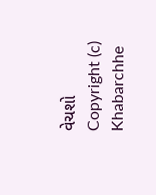વેચશો
Copyright (c) Khabarchhe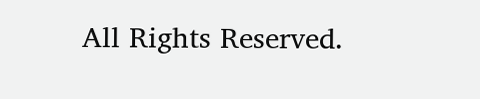All Rights Reserved.